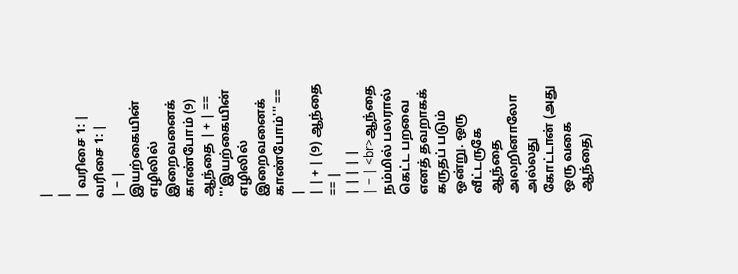|
|
| வரிசை 1: |
வரிசை 1: |
| − | இயற்கையின் எழிலில் இறைவனைக் காண்போம் (9) ஆந்தை | + | == '''இயற்கையின் எழிலில் இறைவனைக் காண்போம்''' == |
| | + | (9) ஆந்தை == |
| | | | |
| − | <br>ஆந்தை நம்மில் பலரால் கெட்ட பறவை எனத் தவறாகக் கருதப் படும் ஒன்று. ஒரு வீட்டருகே ஆந்தை அலறினாலோ அல்லது கோட்டான் (அது ஒரு வகை ஆந்தை)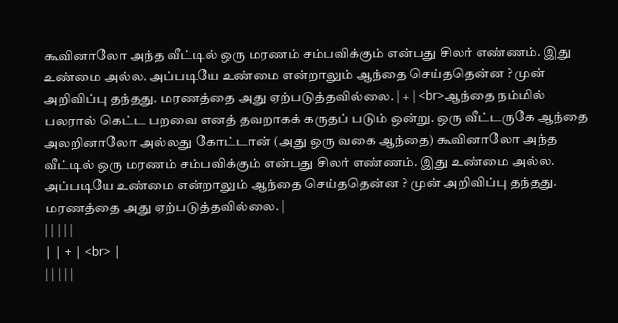கூவினாலோ அந்த வீட்டில் ஒரு மரணம் சம்பவிக்கும் என்பது சிலர் எண்ணம். இது உண்மை அல்ல. அப்படியே உண்மை என்றாலும் ஆந்தை செய்ததென்ன ? முன் அறிவிப்பு தந்தது. மரணத்தை அது ஏற்படுத்தவில்லை. | + | <br>ஆந்தை நம்மில் பலரால் கெட்ட பறவை எனத் தவறாகக் கருதப் படும் ஒன்று. ஒரு வீட்டருகே ஆந்தை அலறினாலோ அல்லது கோட்டான் (அது ஒரு வகை ஆந்தை) கூவினாலோ அந்த வீட்டில் ஒரு மரணம் சம்பவிக்கும் என்பது சிலர் எண்ணம். இது உண்மை அல்ல. அப்படியே உண்மை என்றாலும் ஆந்தை செய்ததென்ன ? முன் அறிவிப்பு தந்தது. மரணத்தை அது ஏற்படுத்தவில்லை. |
| | | | |
| | + | <br> |
| | | | |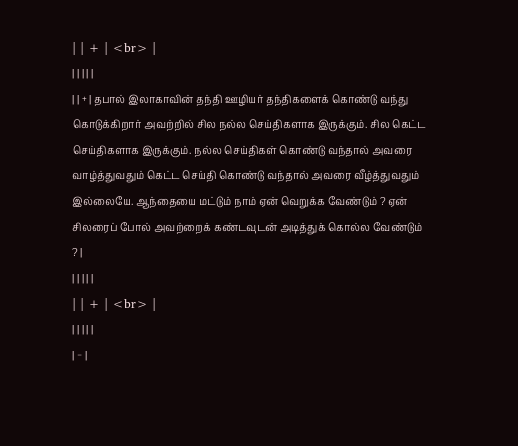| | + | <br> |
| | | | |
| | + | தபால் இலாகாவின் தந்தி ஊழியர் தந்திகளைக் கொண்டு வந்து கொடுக்கிறார் அவற்றில் சில நல்ல செய்திகளாக இருக்கும். சில கெட்ட செய்திகளாக இருக்கும். நல்ல செய்திகள் கொண்டு வந்தால் அவரை வாழ்த்துவதும் கெட்ட செய்தி கொண்டு வந்தால் அவரை வீழ்த்துவதும் இல்லையே. ஆந்தையை மட்டும் நாம் ஏன் வெறுக்க வேண்டும் ? ஏன் சிலரைப் போல் அவற்றைக் கண்டவுடன் அடித்துக் கொல்ல வேண்டும் ? |
| | | | |
| | + | <br> |
| | | | |
| − |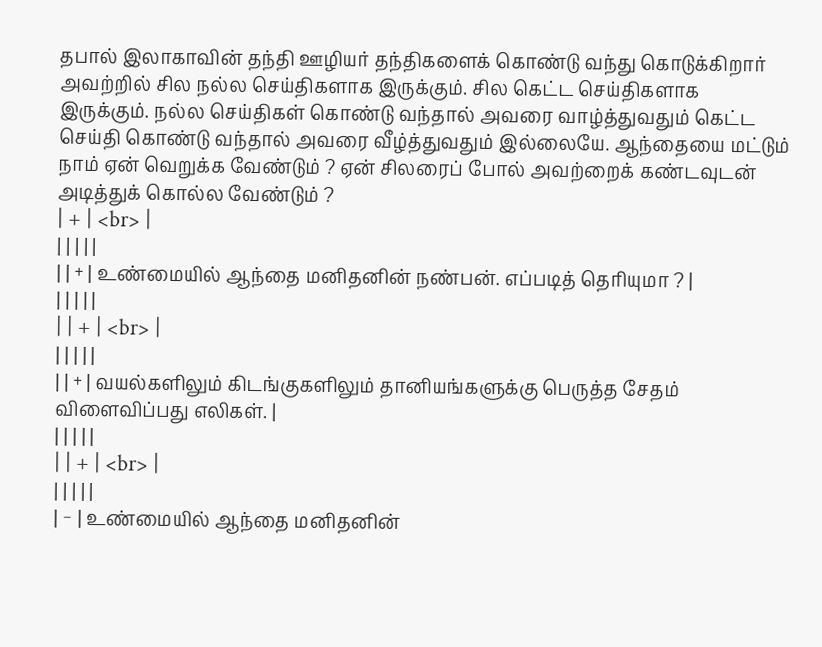தபால் இலாகாவின் தந்தி ஊழியர் தந்திகளைக் கொண்டு வந்து கொடுக்கிறார் அவற்றில் சில நல்ல செய்திகளாக இருக்கும். சில கெட்ட செய்திகளாக இருக்கும். நல்ல செய்திகள் கொண்டு வந்தால் அவரை வாழ்த்துவதும் கெட்ட செய்தி கொண்டு வந்தால் அவரை வீழ்த்துவதும் இல்லையே. ஆந்தையை மட்டும் நாம் ஏன் வெறுக்க வேண்டும் ? ஏன் சிலரைப் போல் அவற்றைக் கண்டவுடன் அடித்துக் கொல்ல வேண்டும் ?
| + | <br> |
| | | | |
| | + | உண்மையில் ஆந்தை மனிதனின் நண்பன். எப்படித் தெரியுமா ? |
| | | | |
| | + | <br> |
| | | | |
| | + | வயல்களிலும் கிடங்குகளிலும் தானியங்களுக்கு பெருத்த சேதம் விளைவிப்பது எலிகள். |
| | | | |
| | + | <br> |
| | | | |
| − | உண்மையில் ஆந்தை மனிதனின்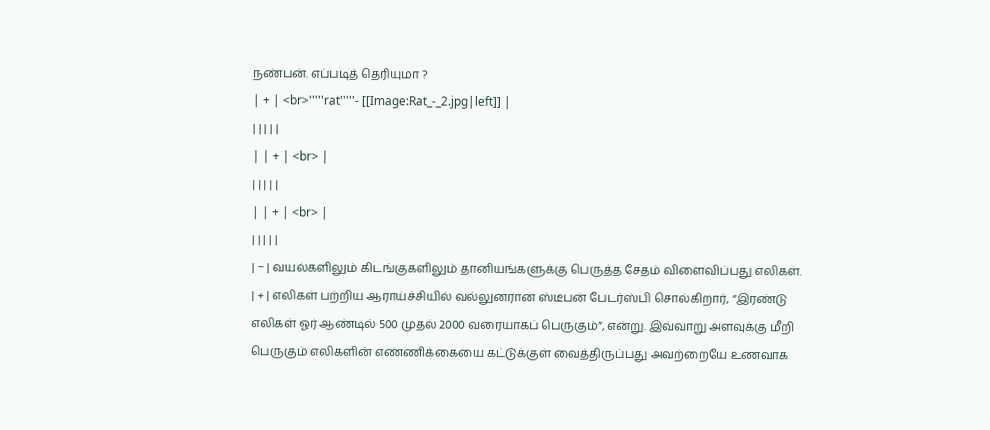நண்பன். எப்படித் தெரியுமா ?
| + | <br>'''''rat'''''- [[Image:Rat_-_2.jpg|left]] |
| | | | |
| | + | <br> |
| | | | |
| | + | <br> |
| | | | |
| − | வயல்களிலும் கிடங்குகளிலும் தானியங்களுக்கு பெருத்த சேதம் விளைவிப்பது எலிகள்.
| + | எலிகள் பற்றிய ஆராய்ச்சியில் வல்லுனரான ஸ்டீபன் பேடர்ஸ்பி சொல்கிறார், “இரண்டு எலிகள் ஓர் ஆண்டில் 500 முதல் 2000 வரையாகப் பெருகும்”, என்று. இவ்வாறு அளவுக்கு மீறி பெருகும் எலிகளின் எண்ணிக்கையை கட்டுக்குள் வைத்திருப்பது அவற்றையே உணவாக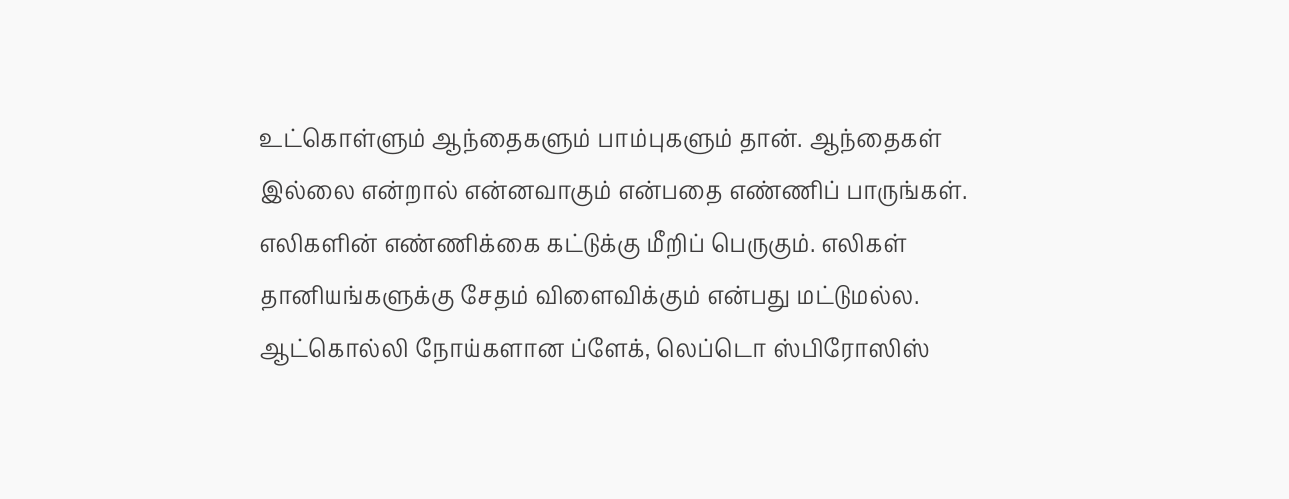உட்கொள்ளும் ஆந்தைகளும் பாம்புகளும் தான். ஆந்தைகள் இல்லை என்றால் என்னவாகும் என்பதை எண்ணிப் பாருங்கள். எலிகளின் எண்ணிக்கை கட்டுக்கு மீறிப் பெருகும். எலிகள் தானியங்களுக்கு சேதம் விளைவிக்கும் என்பது மட்டுமல்ல. ஆட்கொல்லி நோய்களான ப்ளேக், லெப்டொ ஸ்பிரோஸிஸ்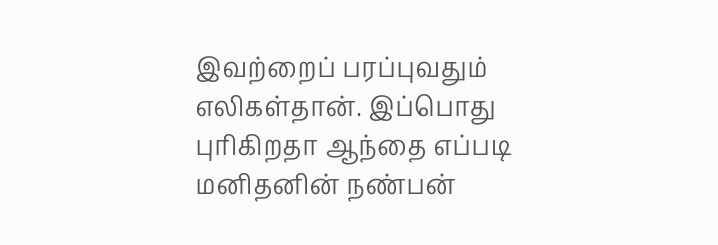இவற்றைப் பரப்புவதும் எலிகள்தான். இப்பொது புரிகிறதா ஆந்தை எப்படி மனிதனின் நண்பன்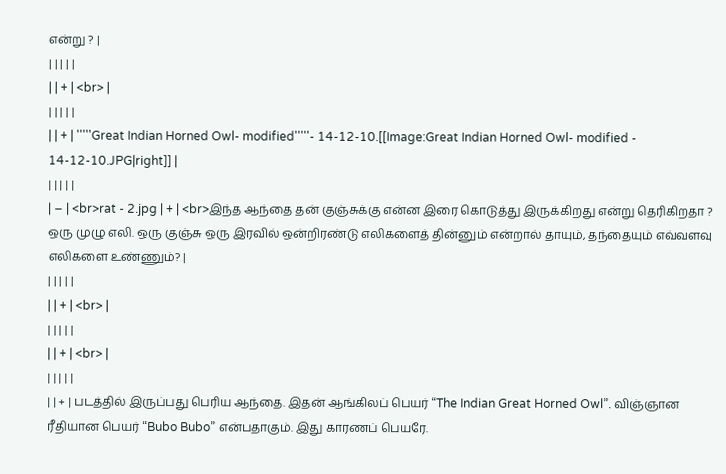என்று ? |
| | | | |
| | + | <br> |
| | | | |
| | + | '''''Great Indian Horned Owl- modified'''''- 14-12-10.[[Image:Great Indian Horned Owl- modified - 14-12-10.JPG|right]] |
| | | | |
| − | <br>rat - 2.jpg | + | <br>இந்த ஆந்தை தன் குஞ்சுக்கு என்ன இரை கொடுத்து இருக்கிறது என்று தெரிகிறதா ? ஒரு முழு எலி. ஒரு குஞ்சு ஒரு இரவில் ஒன்றிரண்டு எலிகளைத் தின்னும் என்றால் தாயும், தந்தையும் எவ்வளவு எலிகளை உண்ணும்? |
| | | | |
| | + | <br> |
| | | | |
| | + | <br> |
| | | | |
| | + | படத்தில் இருப்பது பெரிய ஆந்தை. இதன் ஆங்கிலப் பெயர் “The Indian Great Horned Owl”. விஞ்ஞான ரீதியான பெயர் “Bubo Bubo” என்பதாகும். இது காரணப் பெயரே.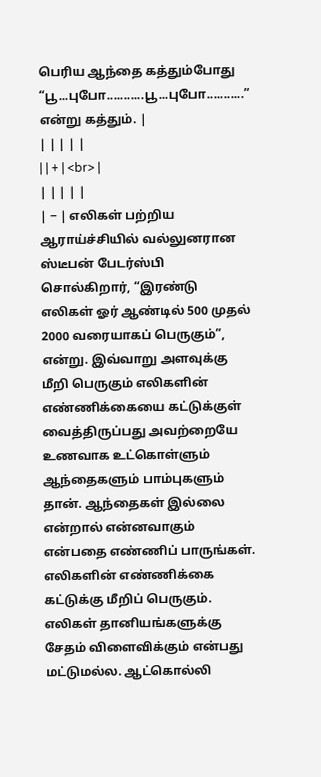பெரிய ஆந்தை கத்தும்போது “பூ...புபோ...........பூ...புபோ...........” என்று கத்தும். |
| | | | |
| | + | <br> |
| | | | |
| − | எலிகள் பற்றிய ஆராய்ச்சியில் வல்லுனரான ஸ்டீபன் பேடர்ஸ்பி சொல்கிறார், “இரண்டு எலிகள் ஓர் ஆண்டில் 500 முதல் 2000 வரையாகப் பெருகும்”, என்று. இவ்வாறு அளவுக்கு மீறி பெருகும் எலிகளின் எண்ணிக்கையை கட்டுக்குள் வைத்திருப்பது அவற்றையே உணவாக உட்கொள்ளும் ஆந்தைகளும் பாம்புகளும் தான். ஆந்தைகள் இல்லை என்றால் என்னவாகும் என்பதை எண்ணிப் பாருங்கள். எலிகளின் எண்ணிக்கை கட்டுக்கு மீறிப் பெருகும். எலிகள் தானியங்களுக்கு சேதம் விளைவிக்கும் என்பது மட்டுமல்ல. ஆட்கொல்லி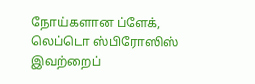நோய்களான ப்ளேக், லெப்டொ ஸ்பிரோஸிஸ் இவற்றைப்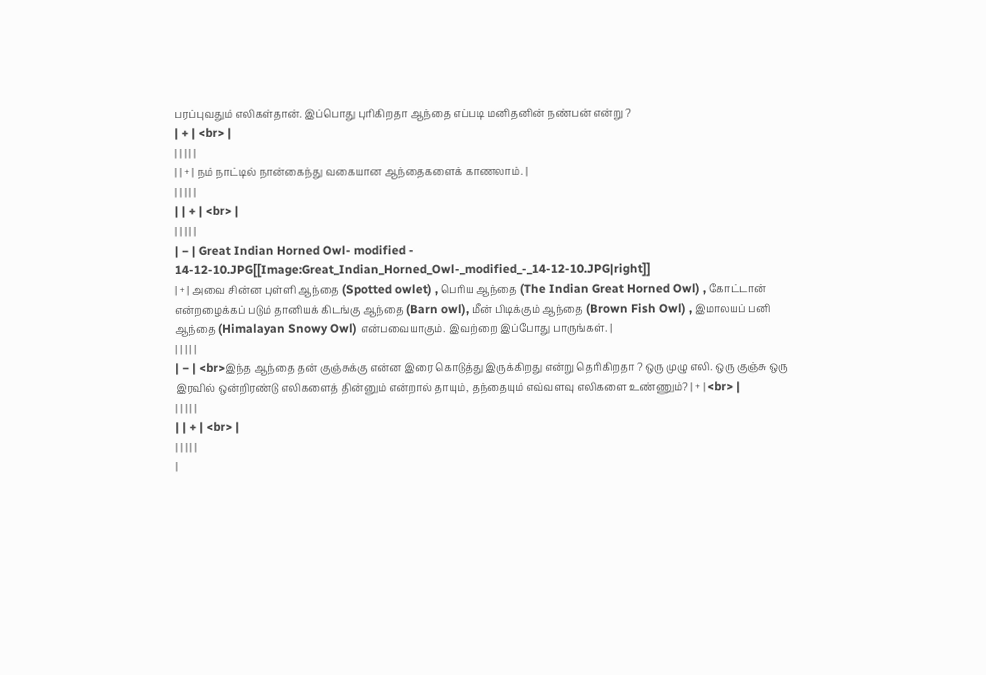பரப்புவதும் எலிகள்தான். இப்பொது புரிகிறதா ஆந்தை எப்படி மனிதனின் நண்பன் என்று ?
| + | <br> |
| | | | |
| | + | நம் நாட்டில் நான்கைந்து வகையான ஆந்தைகளைக் காணலாம். |
| | | | |
| | + | <br> |
| | | | |
| − | Great Indian Horned Owl- modified - 14-12-10.JPG[[Image:Great_Indian_Horned_Owl-_modified_-_14-12-10.JPG|right]]
| + | அவை சின்ன புள்ளி ஆந்தை (Spotted owlet) , பெரிய ஆந்தை (The Indian Great Horned Owl) , கோட்டான் என்றழைக்கப் படும் தானியக் கிடங்கு ஆந்தை (Barn owl), மீன் பிடிக்கும் ஆந்தை (Brown Fish Owl) , இமாலயப் பனி ஆந்தை (Himalayan Snowy Owl) என்பவையாகும். இவற்றை இப்போது பாருங்கள். |
| | | | |
| − | <br>இந்த ஆந்தை தன் குஞ்சுக்கு என்ன இரை கொடுத்து இருக்கிறது என்று தெரிகிறதா ? ஒரு முழு எலி. ஒரு குஞ்சு ஒரு இரவில் ஒன்றிரண்டு எலிகளைத் தின்னும் என்றால் தாயும், தந்தையும் எவ்வளவு எலிகளை உண்ணும்? | + | <br> |
| | | | |
| | + | <br> |
| | | | |
|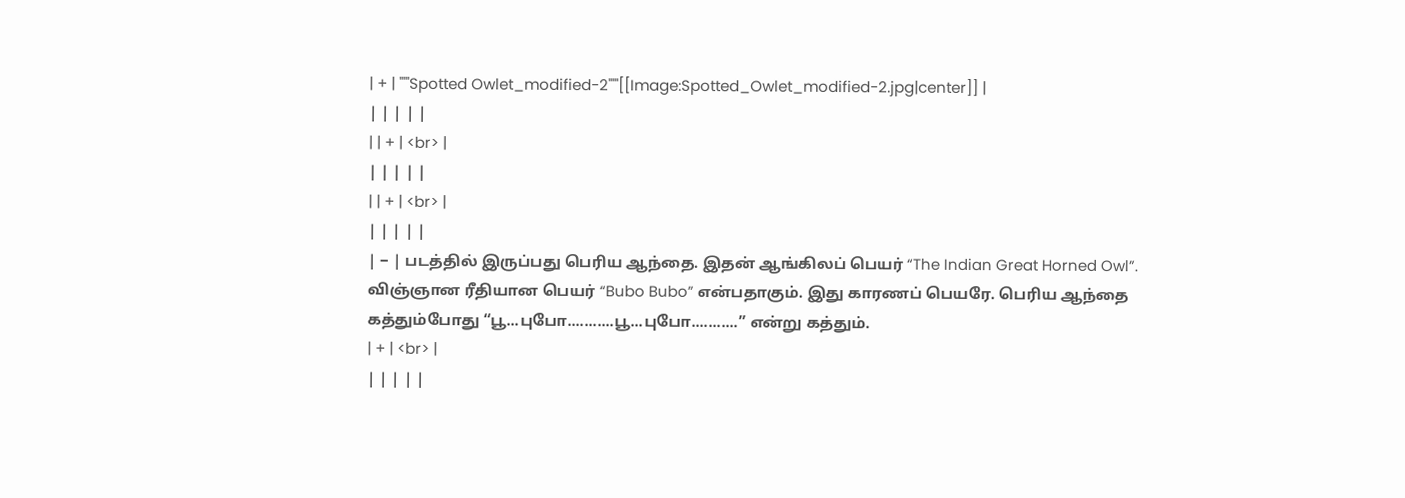| + | '''''Spotted Owlet_modified-2'''''[[Image:Spotted_Owlet_modified-2.jpg|center]] |
| | | | |
| | + | <br> |
| | | | |
| | + | <br> |
| | | | |
| − | படத்தில் இருப்பது பெரிய ஆந்தை. இதன் ஆங்கிலப் பெயர் “The Indian Great Horned Owl”. விஞ்ஞான ரீதியான பெயர் “Bubo Bubo” என்பதாகும். இது காரணப் பெயரே. பெரிய ஆந்தை கத்தும்போது “பூ...புபோ...........பூ...புபோ...........” என்று கத்தும்.
| + | <br> |
| | | | |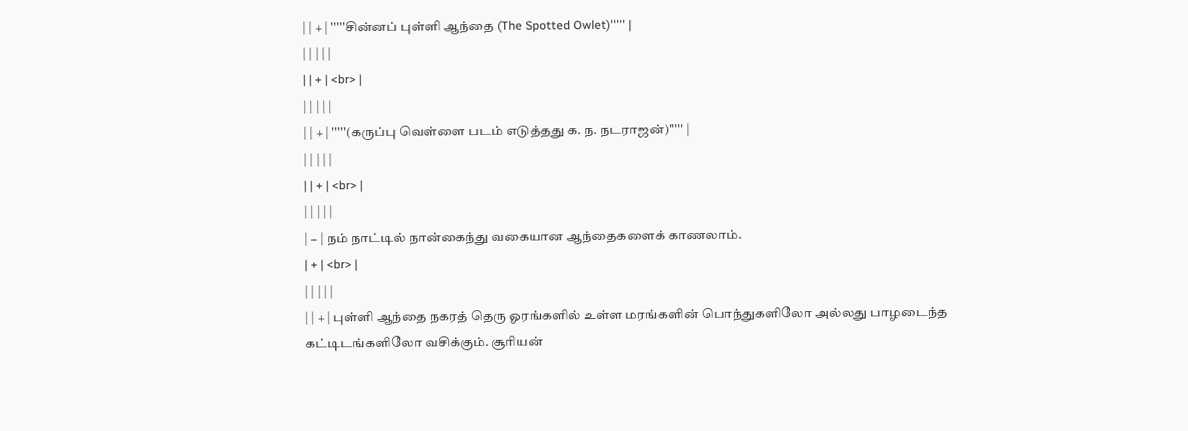| | + | '''''சின்னப் புள்ளி ஆந்தை (The Spotted Owlet)''''' |
| | | | |
| | + | <br> |
| | | | |
| | + | '''''(கருப்பு வெள்ளை படம் எடுத்தது க. ந. நடராஜன்)''''' |
| | | | |
| | + | <br> |
| | | | |
| − | நம் நாட்டில் நான்கைந்து வகையான ஆந்தைகளைக் காணலாம்.
| + | <br> |
| | | | |
| | + | புள்ளி ஆந்தை நகரத் தெரு ஓரங்களில் உள்ள மரங்களின் பொந்துகளிலோ அல்லது பாழடைந்த கட்டிடங்களிலோ வசிக்கும். சூரியன்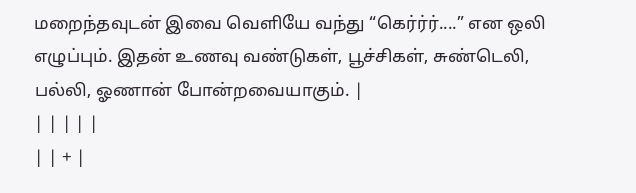மறைந்தவுடன் இவை வெளியே வந்து “கெர்ர்ர்....” என ஒலி எழுப்பும். இதன் உணவு வண்டுகள், பூச்சிகள், சுண்டெலி, பல்லி, ஓணான் போன்றவையாகும். |
| | | | |
| | + |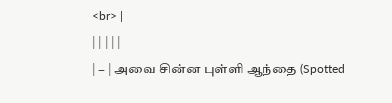<br> |
| | | | |
| − | அவை சின்ன புள்ளி ஆந்தை (Spotted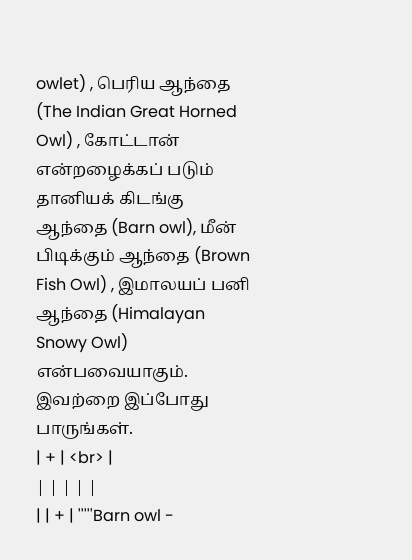owlet) , பெரிய ஆந்தை (The Indian Great Horned Owl) , கோட்டான் என்றழைக்கப் படும் தானியக் கிடங்கு ஆந்தை (Barn owl), மீன் பிடிக்கும் ஆந்தை (Brown Fish Owl) , இமாலயப் பனி ஆந்தை (Himalayan Snowy Owl) என்பவையாகும். இவற்றை இப்போது பாருங்கள்.
| + | <br> |
| | | | |
| | + | '''''Barn owl -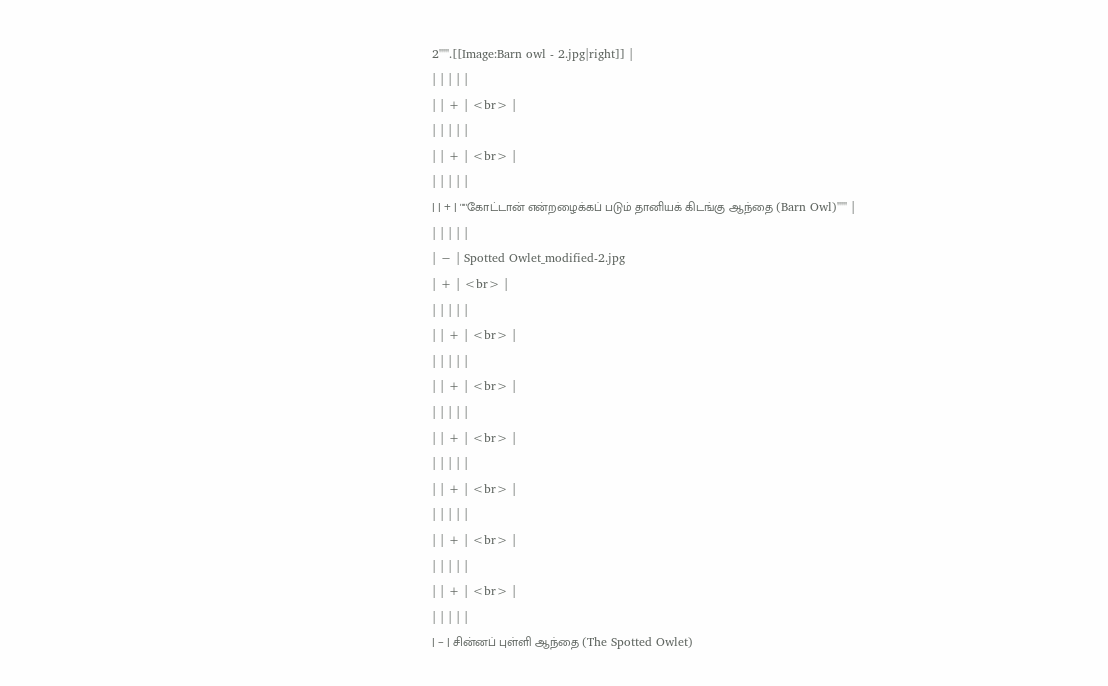2'''''.[[Image:Barn owl - 2.jpg|right]] |
| | | | |
| | + | <br> |
| | | | |
| | + | <br> |
| | | | |
| | + | '''''கோட்டான் என்றழைக்கப் படும் தானியக் கிடங்கு ஆந்தை (Barn Owl)''''' |
| | | | |
| − | Spotted Owlet_modified-2.jpg
| + | <br> |
| | | | |
| | + | <br> |
| | | | |
| | + | <br> |
| | | | |
| | + | <br> |
| | | | |
| | + | <br> |
| | | | |
| | + | <br> |
| | | | |
| | + | <br> |
| | | | |
| − | சின்னப் புள்ளி ஆந்தை (The Spotted Owlet)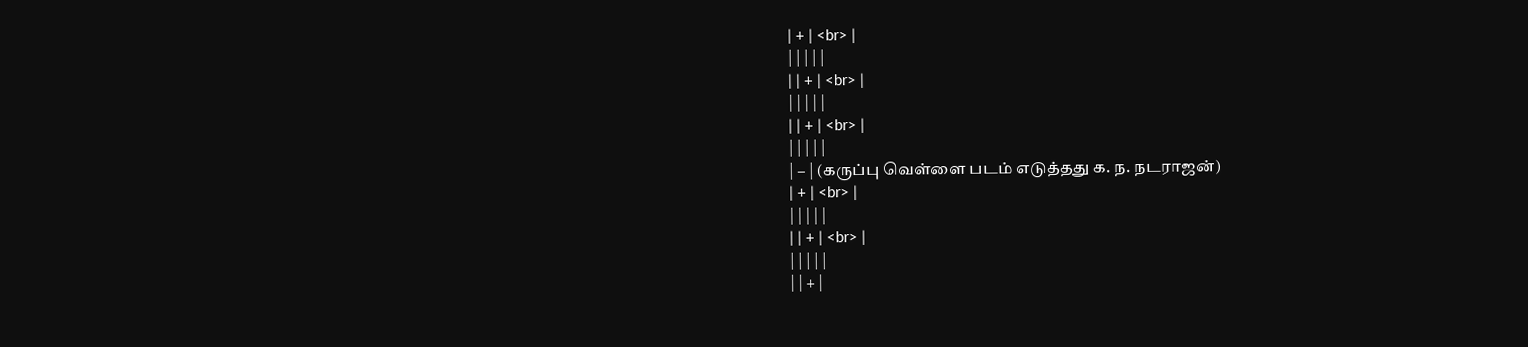| + | <br> |
| | | | |
| | + | <br> |
| | | | |
| | + | <br> |
| | | | |
| − | (கருப்பு வெள்ளை படம் எடுத்தது க. ந. நடராஜன்)
| + | <br> |
| | | | |
| | + | <br> |
| | | | |
| | + |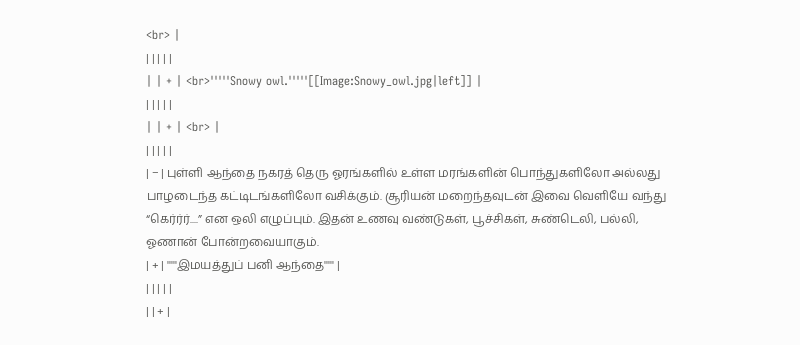<br> |
| | | | |
| | + | <br>'''''Snowy owl.'''''[[Image:Snowy_owl.jpg|left]] |
| | | | |
| | + | <br> |
| | | | |
| − | புள்ளி ஆந்தை நகரத் தெரு ஓரங்களில் உள்ள மரங்களின் பொந்துகளிலோ அல்லது பாழடைந்த கட்டிடங்களிலோ வசிக்கும். சூரியன் மறைந்தவுடன் இவை வெளியே வந்து “கெர்ர்ர்....” என ஒலி எழுப்பும். இதன் உணவு வண்டுகள், பூச்சிகள், சுண்டெலி, பல்லி, ஓணான் போன்றவையாகும்.
| + | '''''இமயத்துப் பனி ஆந்தை''''' |
| | | | |
| | + |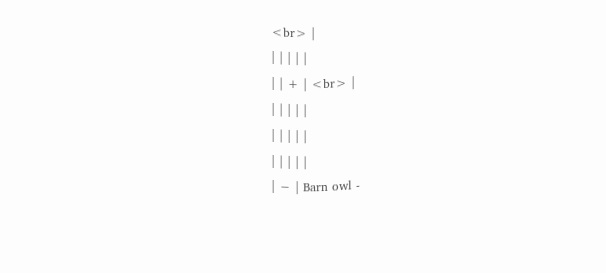<br> |
| | | | |
| | + | <br> |
| | | | |
| | | | |
| | | | |
| − | Barn owl -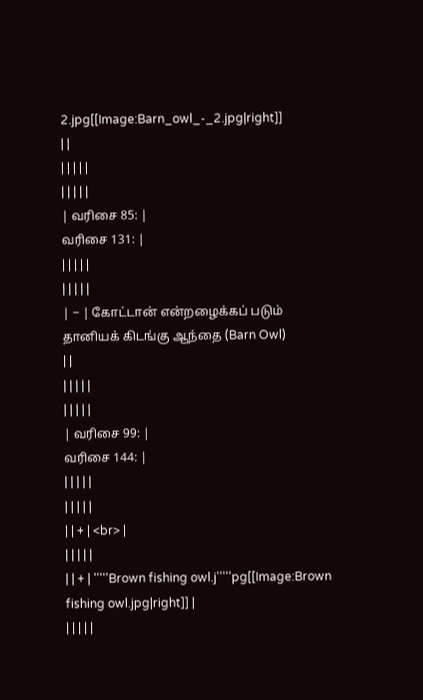2.jpg[[Image:Barn_owl_-_2.jpg|right]]
| |
| | | | |
| | | | |
| வரிசை 85: |
வரிசை 131: |
| | | | |
| | | | |
| − | கோட்டான் என்றழைக்கப் படும் தானியக் கிடங்கு ஆந்தை (Barn Owl)
| |
| | | | |
| | | | |
| வரிசை 99: |
வரிசை 144: |
| | | | |
| | | | |
| | + | <br> |
| | | | |
| | + | '''''Brown fishing owl.j'''''pg[[Image:Brown fishing owl.jpg|right]] |
| | | | |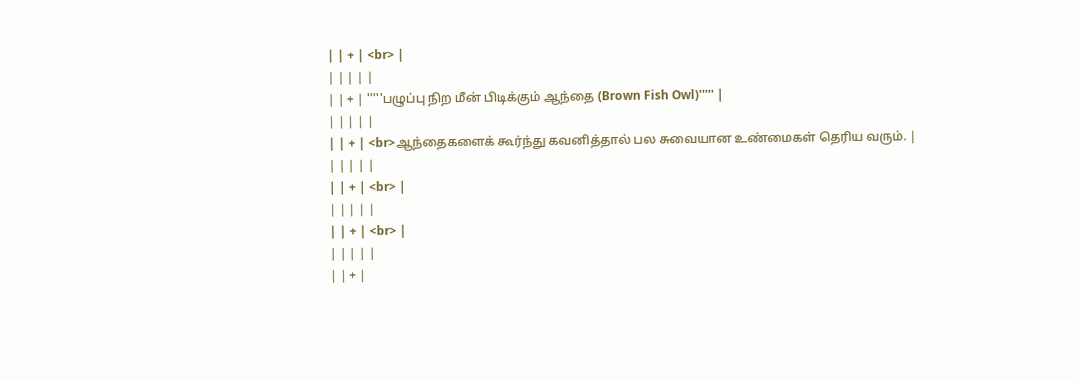| | + | <br> |
| | | | |
| | + | '''''பழுப்பு நிற மீன் பிடிக்கும் ஆந்தை (Brown Fish Owl)''''' |
| | | | |
| | + | <br>ஆந்தைகளைக் கூர்ந்து கவனித்தால் பல சுவையான உண்மைகள் தெரிய வரும். |
| | | | |
| | + | <br> |
| | | | |
| | + | <br> |
| | | | |
| | + |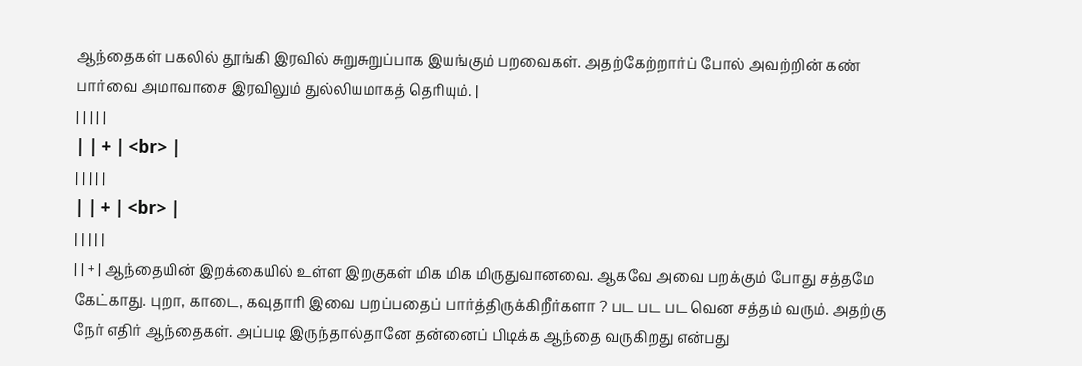ஆந்தைகள் பகலில் தூங்கி இரவில் சுறுசுறுப்பாக இயங்கும் பறவைகள். அதற்கேற்றார்ப் போல் அவற்றின் கண் பார்வை அமாவாசை இரவிலும் துல்லியமாகத் தெரியும். |
| | | | |
| | + | <br> |
| | | | |
| | + | <br> |
| | | | |
| | + | ஆந்தையின் இறக்கையில் உள்ள இறகுகள் மிக மிக மிருதுவானவை. ஆகவே அவை பறக்கும் போது சத்தமே கேட்காது. புறா, காடை, கவுதாரி இவை பறப்பதைப் பார்த்திருக்கிறீர்களா ? பட பட பட வென சத்தம் வரும். அதற்கு நேர் எதிர் ஆந்தைகள். அப்படி இருந்தால்தானே தன்னைப் பிடிக்க ஆந்தை வருகிறது என்பது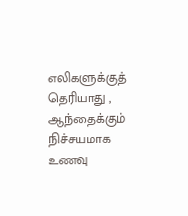எலிகளுக்குத் தெரியாது , ஆந்தைக்கும் நிச்சயமாக உணவு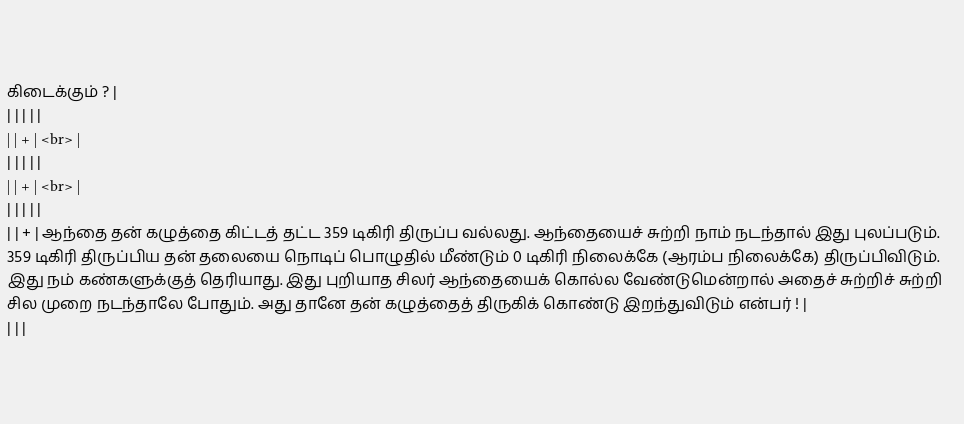கிடைக்கும் ? |
| | | | |
| | + | <br> |
| | | | |
| | + | <br> |
| | | | |
| | + | ஆந்தை தன் கழுத்தை கிட்டத் தட்ட 359 டிகிரி திருப்ப வல்லது. ஆந்தையைச் சுற்றி நாம் நடந்தால் இது புலப்படும். 359 டிகிரி திருப்பிய தன் தலையை நொடிப் பொழுதில் மீண்டும் 0 டிகிரி நிலைக்கே (ஆரம்ப நிலைக்கே) திருப்பிவிடும். இது நம் கண்களுக்குத் தெரியாது. இது புறியாத சிலர் ஆந்தையைக் கொல்ல வேண்டுமென்றால் அதைச் சுற்றிச் சுற்றி சில முறை நடந்தாலே போதும். அது தானே தன் கழுத்தைத் திருகிக் கொண்டு இறந்துவிடும் என்பர் ! |
| | |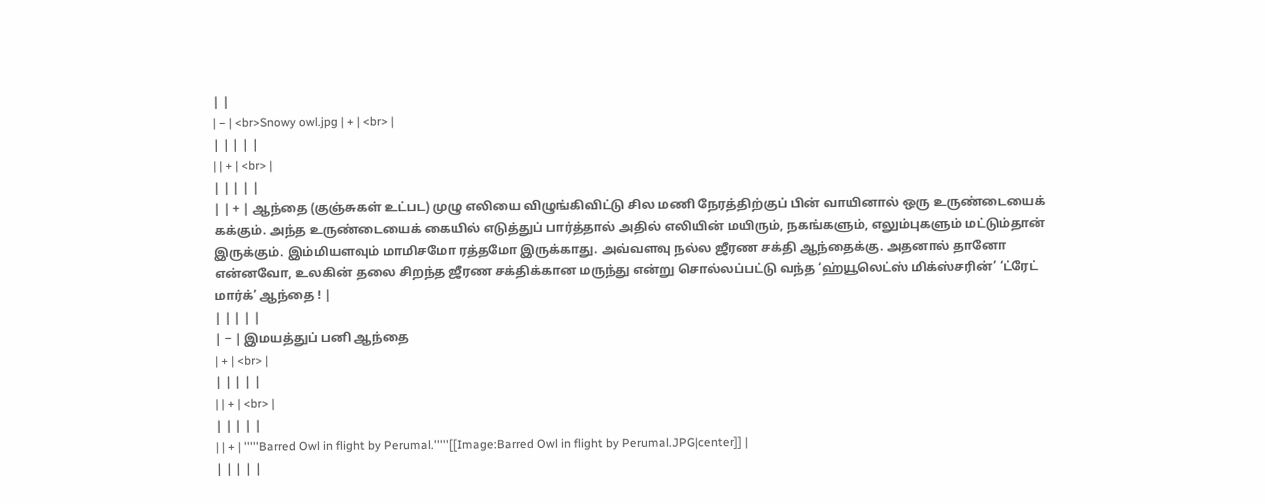| |
| − | <br>Snowy owl.jpg | + | <br> |
| | | | |
| | + | <br> |
| | | | |
| | + | ஆந்தை (குஞ்சுகள் உட்பட) முழு எலியை விழுங்கிவிட்டு சில மணி நேரத்திற்குப் பின் வாயினால் ஒரு உருண்டையைக் கக்கும். அந்த உருண்டையைக் கையில் எடுத்துப் பார்த்தால் அதில் எலியின் மயிரும், நகங்களும், எலும்புகளும் மட்டும்தான் இருக்கும். இம்மியளவும் மாமிசமோ ரத்தமோ இருக்காது. அவ்வளவு நல்ல ஜீரண சக்தி ஆந்தைக்கு. அதனால் தானோ என்னவோ, உலகின் தலை சிறந்த ஜீரண சக்திக்கான மருந்து என்று சொல்லப்பட்டு வந்த ‘ஹ்யூலெட்ஸ் மிக்ஸ்சரின்’ ‘ட்ரேட் மார்க்’ ஆந்தை ! |
| | | | |
| − | இமயத்துப் பனி ஆந்தை
| + | <br> |
| | | | |
| | + | <br> |
| | | | |
| | + | '''''Barred Owl in flight by Perumal.'''''[[Image:Barred Owl in flight by Perumal.JPG|center]] |
| | | | |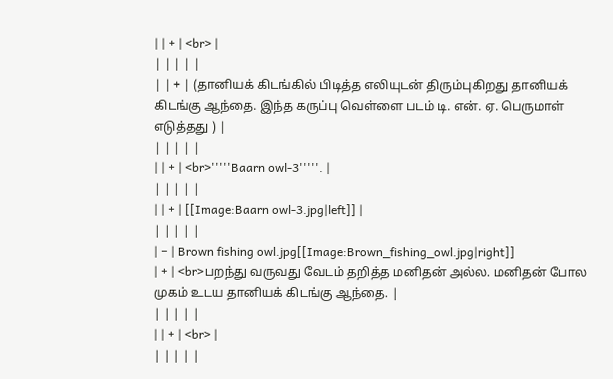| | + | <br> |
| | | | |
| | + | (தானியக் கிடங்கில் பிடித்த எலியுடன் திரும்புகிறது தானியக் கிடங்கு ஆந்தை. இந்த கருப்பு வெள்ளை படம் டி. என். ஏ. பெருமாள் எடுத்தது ) |
| | | | |
| | + | <br>'''''Baarn owl-3'''''. |
| | | | |
| | + | [[Image:Baarn owl-3.jpg|left]] |
| | | | |
| − | Brown fishing owl.jpg[[Image:Brown_fishing_owl.jpg|right]]
| + | <br>பறந்து வருவது வேடம் தறித்த மனிதன் அல்ல. மனிதன் போல முகம் உடய தானியக் கிடங்கு ஆந்தை. |
| | | | |
| | + | <br> |
| | | | |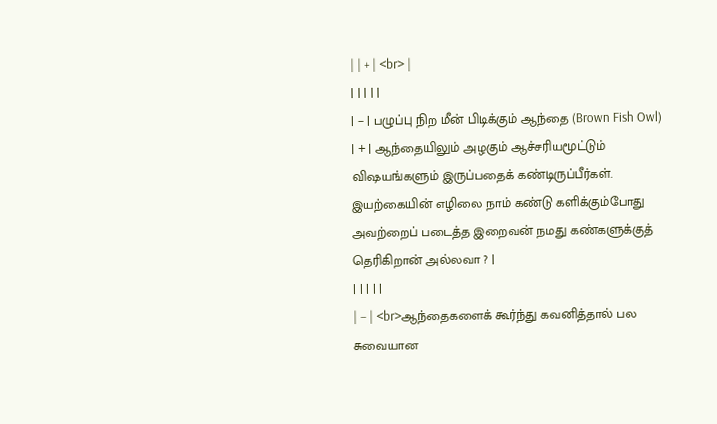| | + | <br> |
| | | | |
| − | பழுப்பு நிற மீன் பிடிக்கும் ஆந்தை (Brown Fish Owl)
| + | ஆந்தையிலும் அழகும் ஆச்சரியமூட்டும் விஷயங்களும் இருப்பதைக் கண்டிருப்பீர்கள். இயற்கையின் எழிலை நாம் கண்டு களிக்கும்போது அவற்றைப் படைத்த இறைவன் நமது கண்களுக்குத் தெரிகிறான் அல்லவா ? |
| | | | |
| − | <br>ஆந்தைகளைக் கூர்ந்து கவனித்தால் பல சுவையான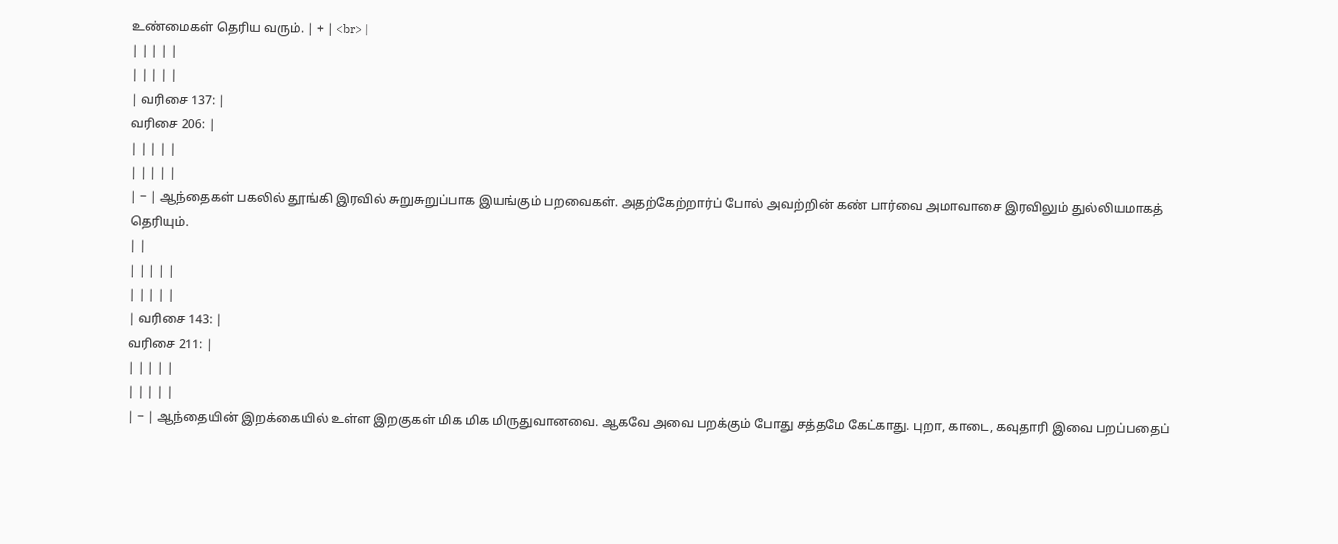உண்மைகள் தெரிய வரும். | + | <br> |
| | | | |
| | | | |
| வரிசை 137: |
வரிசை 206: |
| | | | |
| | | | |
| − | ஆந்தைகள் பகலில் தூங்கி இரவில் சுறுசுறுப்பாக இயங்கும் பறவைகள். அதற்கேற்றார்ப் போல் அவற்றின் கண் பார்வை அமாவாசை இரவிலும் துல்லியமாகத் தெரியும்.
| |
| | | | |
| | | | |
| வரிசை 143: |
வரிசை 211: |
| | | | |
| | | | |
| − | ஆந்தையின் இறக்கையில் உள்ள இறகுகள் மிக மிக மிருதுவானவை. ஆகவே அவை பறக்கும் போது சத்தமே கேட்காது. புறா, காடை, கவுதாரி இவை பறப்பதைப்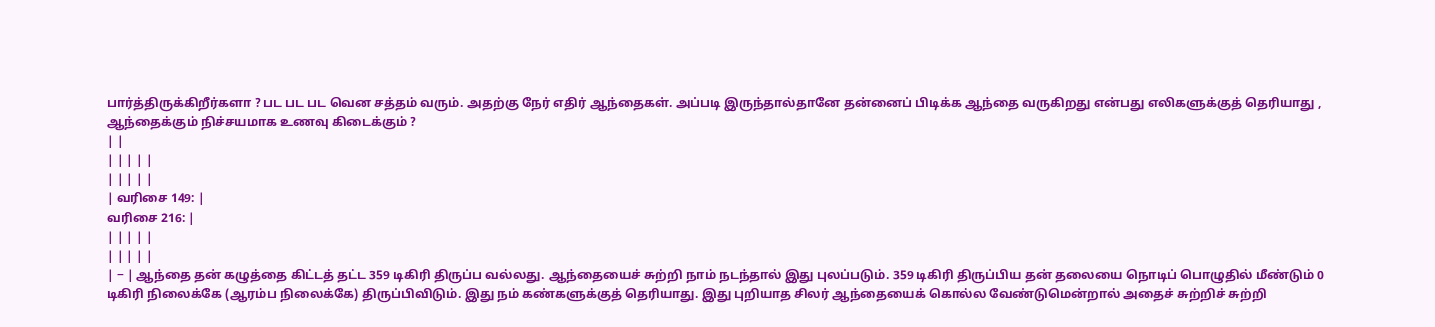பார்த்திருக்கிறீர்களா ? பட பட பட வென சத்தம் வரும். அதற்கு நேர் எதிர் ஆந்தைகள். அப்படி இருந்தால்தானே தன்னைப் பிடிக்க ஆந்தை வருகிறது என்பது எலிகளுக்குத் தெரியாது , ஆந்தைக்கும் நிச்சயமாக உணவு கிடைக்கும் ?
| |
| | | | |
| | | | |
| வரிசை 149: |
வரிசை 216: |
| | | | |
| | | | |
| − | ஆந்தை தன் கழுத்தை கிட்டத் தட்ட 359 டிகிரி திருப்ப வல்லது. ஆந்தையைச் சுற்றி நாம் நடந்தால் இது புலப்படும். 359 டிகிரி திருப்பிய தன் தலையை நொடிப் பொழுதில் மீண்டும் 0 டிகிரி நிலைக்கே (ஆரம்ப நிலைக்கே) திருப்பிவிடும். இது நம் கண்களுக்குத் தெரியாது. இது புறியாத சிலர் ஆந்தையைக் கொல்ல வேண்டுமென்றால் அதைச் சுற்றிச் சுற்றி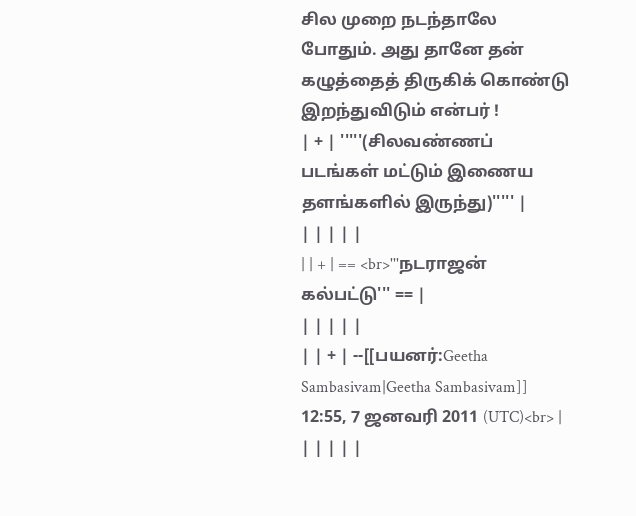சில முறை நடந்தாலே போதும். அது தானே தன் கழுத்தைத் திருகிக் கொண்டு இறந்துவிடும் என்பர் !
| + | '''''(சிலவண்ணப் படங்கள் மட்டும் இணைய தளங்களில் இருந்து)''''' |
| | | | |
| | + | == <br>'''நடராஜன் கல்பட்டு''' == |
| | | | |
| | + | --[[பயனர்:Geetha Sambasivam|Geetha Sambasivam]] 12:55, 7 ஜனவரி 2011 (UTC)<br> |
| | | | |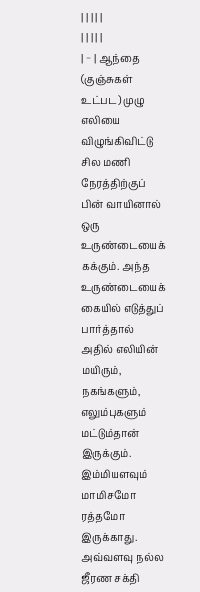| | | | |
| | | | |
| − | ஆந்தை (குஞ்சுகள் உட்பட) முழு எலியை விழுங்கிவிட்டு சில மணி நேரத்திற்குப் பின் வாயினால் ஒரு உருண்டையைக் கக்கும். அந்த உருண்டையைக் கையில் எடுத்துப் பார்த்தால் அதில் எலியின் மயிரும், நகங்களும், எலும்புகளும் மட்டும்தான் இருக்கும். இம்மியளவும் மாமிசமோ ரத்தமோ இருக்காது. அவ்வளவு நல்ல ஜீரண சக்தி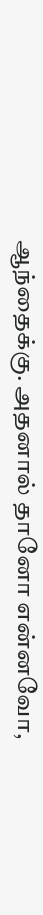ஆந்தைக்கு. அதனால் தானோ என்னவோ,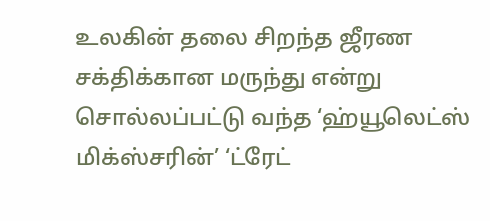உலகின் தலை சிறந்த ஜீரண சக்திக்கான மருந்து என்று சொல்லப்பட்டு வந்த ‘ஹ்யூலெட்ஸ் மிக்ஸ்சரின்’ ‘ட்ரேட்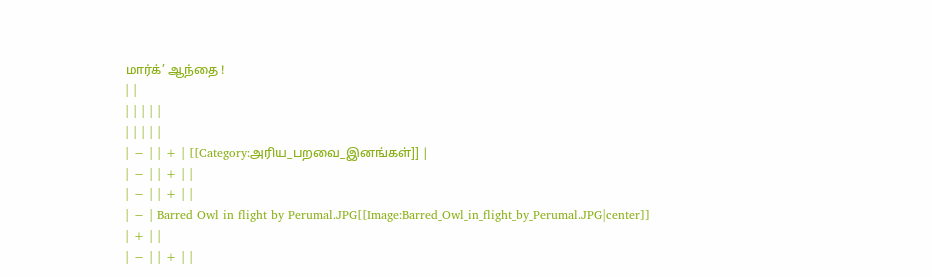மார்க்’ ஆந்தை !
| |
| | | | |
| | | | |
| − | | + | [[Category:அரிய_பறவை_இனங்கள்]] |
| − | | + | |
| − | | + | |
| − | Barred Owl in flight by Perumal.JPG[[Image:Barred_Owl_in_flight_by_Perumal.JPG|center]]
| + | |
| − | | + | |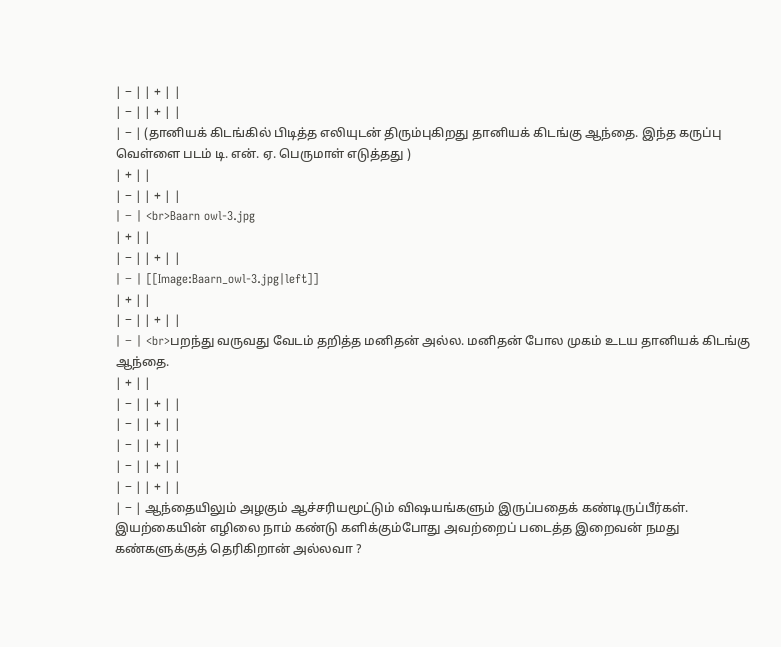| − | | + | |
| − | | + | |
| − | (தானியக் கிடங்கில் பிடித்த எலியுடன் திரும்புகிறது தானியக் கிடங்கு ஆந்தை. இந்த கருப்பு வெள்ளை படம் டி. என். ஏ. பெருமாள் எடுத்தது )
| + | |
| − | | + | |
| − | <br>Baarn owl-3.jpg
| + | |
| − | | + | |
| − | [[Image:Baarn_owl-3.jpg|left]]
| + | |
| − | | + | |
| − | <br>பறந்து வருவது வேடம் தறித்த மனிதன் அல்ல. மனிதன் போல முகம் உடய தானியக் கிடங்கு ஆந்தை.
| + | |
| − | | + | |
| − | | + | |
| − | | + | |
| − | | + | |
| − | | + | |
| − | ஆந்தையிலும் அழகும் ஆச்சரியமூட்டும் விஷயங்களும் இருப்பதைக் கண்டிருப்பீர்கள். இயற்கையின் எழிலை நாம் கண்டு களிக்கும்போது அவற்றைப் படைத்த இறைவன் நமது கண்களுக்குத் தெரிகிறான் அல்லவா ?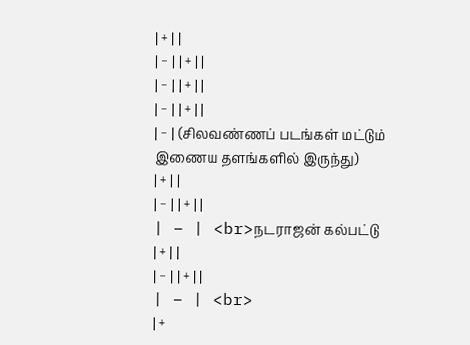| + | |
| − | | + | |
| − | | + | |
| − | | + | |
| − | (சிலவண்ணப் படங்கள் மட்டும் இணைய தளங்களில் இருந்து)
| + | |
| − | | + | |
| − | <br>நடராஜன் கல்பட்டு
| + | |
| − | | + | |
| − | <br>
| +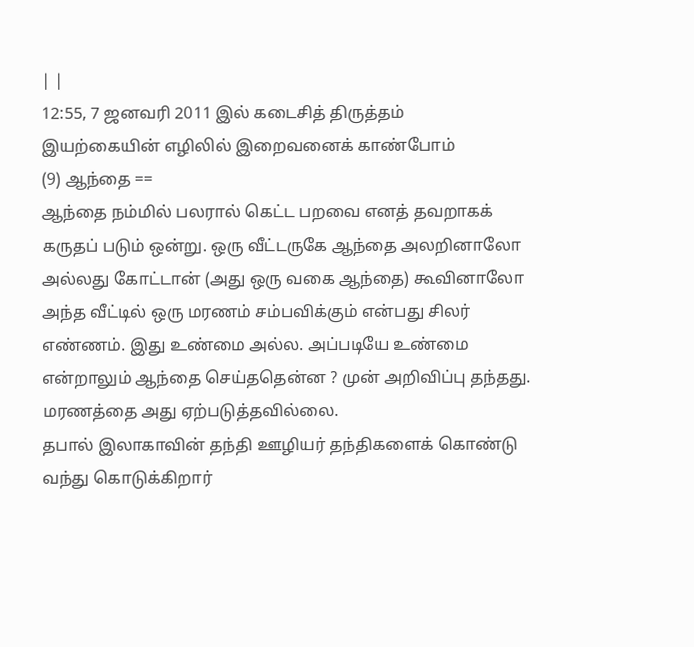| |
12:55, 7 ஜனவரி 2011 இல் கடைசித் திருத்தம்
இயற்கையின் எழிலில் இறைவனைக் காண்போம்
(9) ஆந்தை ==
ஆந்தை நம்மில் பலரால் கெட்ட பறவை எனத் தவறாகக் கருதப் படும் ஒன்று. ஒரு வீட்டருகே ஆந்தை அலறினாலோ அல்லது கோட்டான் (அது ஒரு வகை ஆந்தை) கூவினாலோ அந்த வீட்டில் ஒரு மரணம் சம்பவிக்கும் என்பது சிலர் எண்ணம். இது உண்மை அல்ல. அப்படியே உண்மை என்றாலும் ஆந்தை செய்ததென்ன ? முன் அறிவிப்பு தந்தது. மரணத்தை அது ஏற்படுத்தவில்லை.
தபால் இலாகாவின் தந்தி ஊழியர் தந்திகளைக் கொண்டு வந்து கொடுக்கிறார்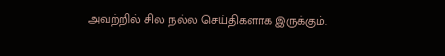அவற்றில் சில நல்ல செய்திகளாக இருக்கும்.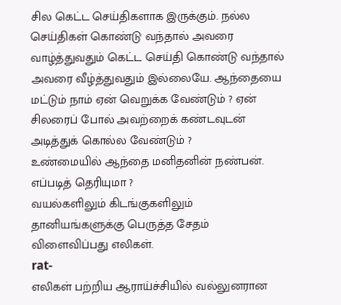சில கெட்ட செய்திகளாக இருக்கும். நல்ல செய்திகள் கொண்டு வந்தால் அவரை வாழ்த்துவதும் கெட்ட செய்தி கொண்டு வந்தால் அவரை வீழ்த்துவதும் இல்லையே. ஆந்தையை மட்டும் நாம் ஏன் வெறுக்க வேண்டும் ? ஏன் சிலரைப் போல் அவற்றைக் கண்டவுடன் அடித்துக் கொல்ல வேண்டும் ?
உண்மையில் ஆந்தை மனிதனின் நண்பன். எப்படித் தெரியுமா ?
வயல்களிலும் கிடங்குகளிலும் தானியங்களுக்கு பெருத்த சேதம் விளைவிப்பது எலிகள்.
rat-
எலிகள் பற்றிய ஆராய்ச்சியில் வல்லுனரான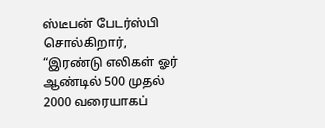ஸ்டீபன் பேடர்ஸ்பி சொல்கிறார், “இரண்டு எலிகள் ஓர் ஆண்டில் 500 முதல் 2000 வரையாகப்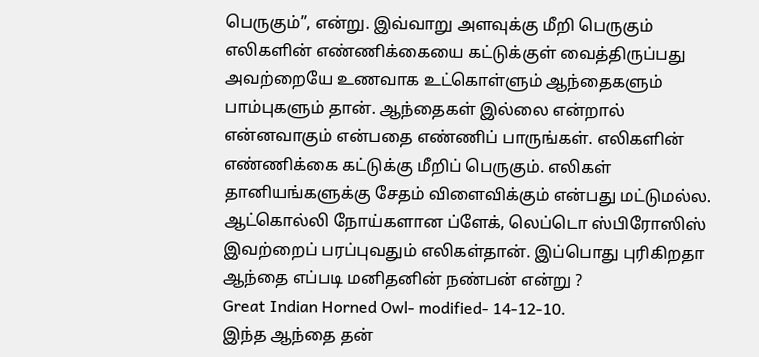பெருகும்”, என்று. இவ்வாறு அளவுக்கு மீறி பெருகும் எலிகளின் எண்ணிக்கையை கட்டுக்குள் வைத்திருப்பது அவற்றையே உணவாக உட்கொள்ளும் ஆந்தைகளும் பாம்புகளும் தான். ஆந்தைகள் இல்லை என்றால் என்னவாகும் என்பதை எண்ணிப் பாருங்கள். எலிகளின் எண்ணிக்கை கட்டுக்கு மீறிப் பெருகும். எலிகள் தானியங்களுக்கு சேதம் விளைவிக்கும் என்பது மட்டுமல்ல. ஆட்கொல்லி நோய்களான ப்ளேக், லெப்டொ ஸ்பிரோஸிஸ் இவற்றைப் பரப்புவதும் எலிகள்தான். இப்பொது புரிகிறதா ஆந்தை எப்படி மனிதனின் நண்பன் என்று ?
Great Indian Horned Owl- modified- 14-12-10.
இந்த ஆந்தை தன்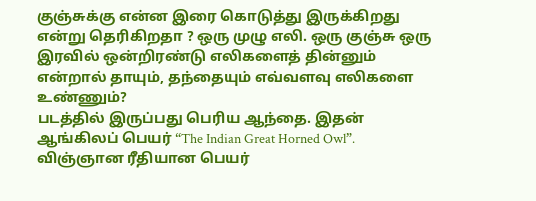குஞ்சுக்கு என்ன இரை கொடுத்து இருக்கிறது என்று தெரிகிறதா ? ஒரு முழு எலி. ஒரு குஞ்சு ஒரு இரவில் ஒன்றிரண்டு எலிகளைத் தின்னும் என்றால் தாயும், தந்தையும் எவ்வளவு எலிகளை உண்ணும்?
படத்தில் இருப்பது பெரிய ஆந்தை. இதன் ஆங்கிலப் பெயர் “The Indian Great Horned Owl”. விஞ்ஞான ரீதியான பெயர்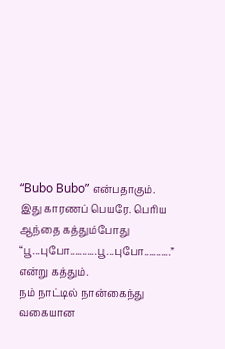“Bubo Bubo” என்பதாகும். இது காரணப் பெயரே. பெரிய ஆந்தை கத்தும்போது “பூ...புபோ...........பூ...புபோ...........” என்று கத்தும்.
நம் நாட்டில் நான்கைந்து வகையான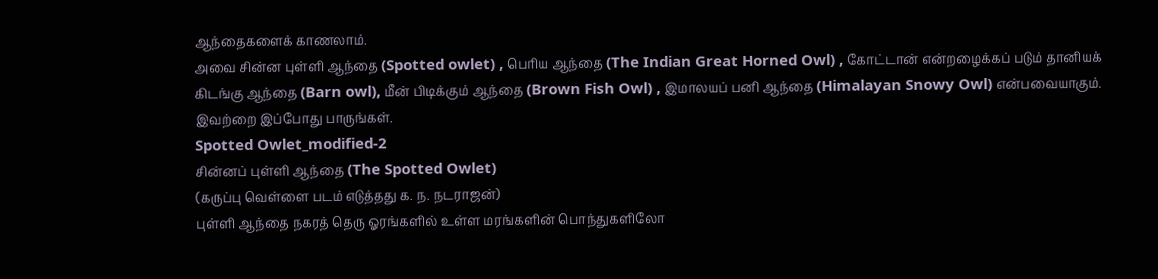ஆந்தைகளைக் காணலாம்.
அவை சின்ன புள்ளி ஆந்தை (Spotted owlet) , பெரிய ஆந்தை (The Indian Great Horned Owl) , கோட்டான் என்றழைக்கப் படும் தானியக் கிடங்கு ஆந்தை (Barn owl), மீன் பிடிக்கும் ஆந்தை (Brown Fish Owl) , இமாலயப் பனி ஆந்தை (Himalayan Snowy Owl) என்பவையாகும். இவற்றை இப்போது பாருங்கள்.
Spotted Owlet_modified-2
சின்னப் புள்ளி ஆந்தை (The Spotted Owlet)
(கருப்பு வெள்ளை படம் எடுத்தது க. ந. நடராஜன்)
புள்ளி ஆந்தை நகரத் தெரு ஓரங்களில் உள்ள மரங்களின் பொந்துகளிலோ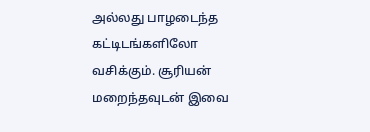அல்லது பாழடைந்த கட்டிடங்களிலோ வசிக்கும். சூரியன் மறைந்தவுடன் இவை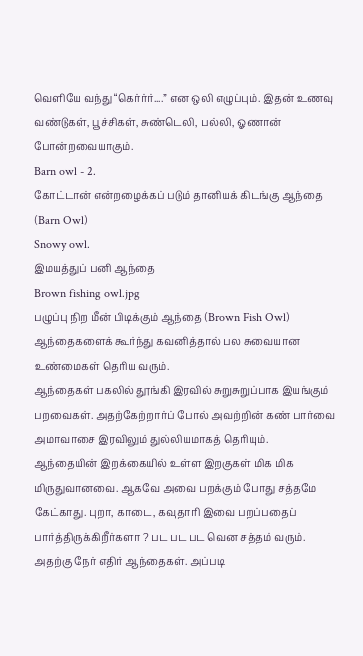வெளியே வந்து “கெர்ர்ர்....” என ஒலி எழுப்பும். இதன் உணவு வண்டுகள், பூச்சிகள், சுண்டெலி, பல்லி, ஓணான் போன்றவையாகும்.
Barn owl - 2.
கோட்டான் என்றழைக்கப் படும் தானியக் கிடங்கு ஆந்தை (Barn Owl)
Snowy owl.
இமயத்துப் பனி ஆந்தை
Brown fishing owl.jpg
பழுப்பு நிற மீன் பிடிக்கும் ஆந்தை (Brown Fish Owl)
ஆந்தைகளைக் கூர்ந்து கவனித்தால் பல சுவையான உண்மைகள் தெரிய வரும்.
ஆந்தைகள் பகலில் தூங்கி இரவில் சுறுசுறுப்பாக இயங்கும் பறவைகள். அதற்கேற்றார்ப் போல் அவற்றின் கண் பார்வை அமாவாசை இரவிலும் துல்லியமாகத் தெரியும்.
ஆந்தையின் இறக்கையில் உள்ள இறகுகள் மிக மிக மிருதுவானவை. ஆகவே அவை பறக்கும் போது சத்தமே கேட்காது. புறா, காடை, கவுதாரி இவை பறப்பதைப் பார்த்திருக்கிறீர்களா ? பட பட பட வென சத்தம் வரும். அதற்கு நேர் எதிர் ஆந்தைகள். அப்படி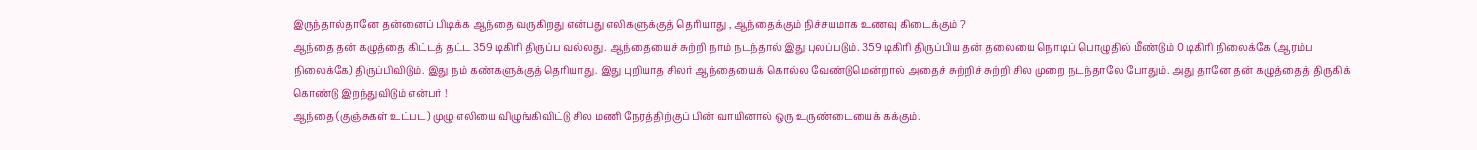இருந்தால்தானே தன்னைப் பிடிக்க ஆந்தை வருகிறது என்பது எலிகளுக்குத் தெரியாது , ஆந்தைக்கும் நிச்சயமாக உணவு கிடைக்கும் ?
ஆந்தை தன் கழுத்தை கிட்டத் தட்ட 359 டிகிரி திருப்ப வல்லது. ஆந்தையைச் சுற்றி நாம் நடந்தால் இது புலப்படும். 359 டிகிரி திருப்பிய தன் தலையை நொடிப் பொழுதில் மீண்டும் 0 டிகிரி நிலைக்கே (ஆரம்ப நிலைக்கே) திருப்பிவிடும். இது நம் கண்களுக்குத் தெரியாது. இது புறியாத சிலர் ஆந்தையைக் கொல்ல வேண்டுமென்றால் அதைச் சுற்றிச் சுற்றி சில முறை நடந்தாலே போதும். அது தானே தன் கழுத்தைத் திருகிக் கொண்டு இறந்துவிடும் என்பர் !
ஆந்தை (குஞ்சுகள் உட்பட) முழு எலியை விழுங்கிவிட்டு சில மணி நேரத்திற்குப் பின் வாயினால் ஒரு உருண்டையைக் கக்கும்.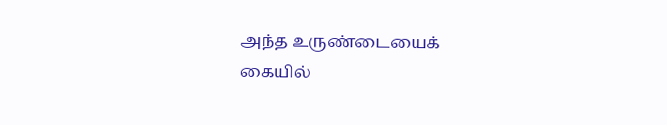அந்த உருண்டையைக் கையில்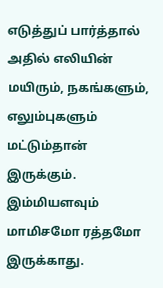எடுத்துப் பார்த்தால் அதில் எலியின் மயிரும், நகங்களும், எலும்புகளும் மட்டும்தான் இருக்கும். இம்மியளவும் மாமிசமோ ரத்தமோ இருக்காது.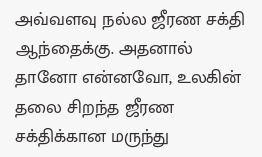அவ்வளவு நல்ல ஜீரண சக்தி ஆந்தைக்கு. அதனால் தானோ என்னவோ, உலகின் தலை சிறந்த ஜீரண சக்திக்கான மருந்து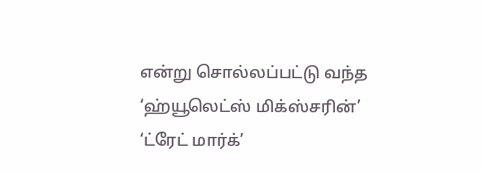என்று சொல்லப்பட்டு வந்த ‘ஹ்யூலெட்ஸ் மிக்ஸ்சரின்’ ‘ட்ரேட் மார்க்’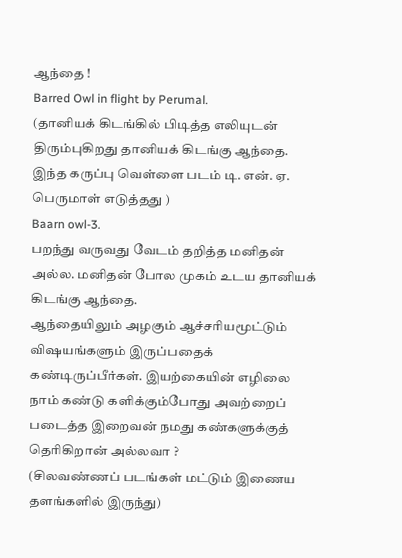ஆந்தை !
Barred Owl in flight by Perumal.
(தானியக் கிடங்கில் பிடித்த எலியுடன் திரும்புகிறது தானியக் கிடங்கு ஆந்தை. இந்த கருப்பு வெள்ளை படம் டி. என். ஏ. பெருமாள் எடுத்தது )
Baarn owl-3.
பறந்து வருவது வேடம் தறித்த மனிதன் அல்ல. மனிதன் போல முகம் உடய தானியக் கிடங்கு ஆந்தை.
ஆந்தையிலும் அழகும் ஆச்சரியமூட்டும் விஷயங்களும் இருப்பதைக் கண்டிருப்பீர்கள். இயற்கையின் எழிலை நாம் கண்டு களிக்கும்போது அவற்றைப் படைத்த இறைவன் நமது கண்களுக்குத் தெரிகிறான் அல்லவா ?
(சிலவண்ணப் படங்கள் மட்டும் இணைய தளங்களில் இருந்து)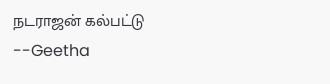நடராஜன் கல்பட்டு
--Geetha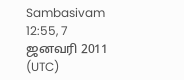Sambasivam 12:55, 7 ஜனவரி 2011 (UTC)